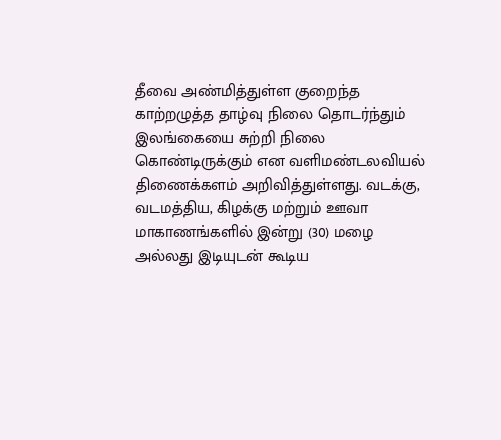தீவை அண்மித்துள்ள குறைந்த காற்றழுத்த தாழ்வு நிலை தொடர்ந்தும் இலங்கையை சுற்றி நிலை கொண்டிருக்கும் என வளிமண்டலவியல் திணைக்களம் அறிவித்துள்ளது. வடக்கு, வடமத்திய, கிழக்கு மற்றும் ஊவா மாகாணங்களில் இன்று (30) மழை அல்லது இடியுடன் கூடிய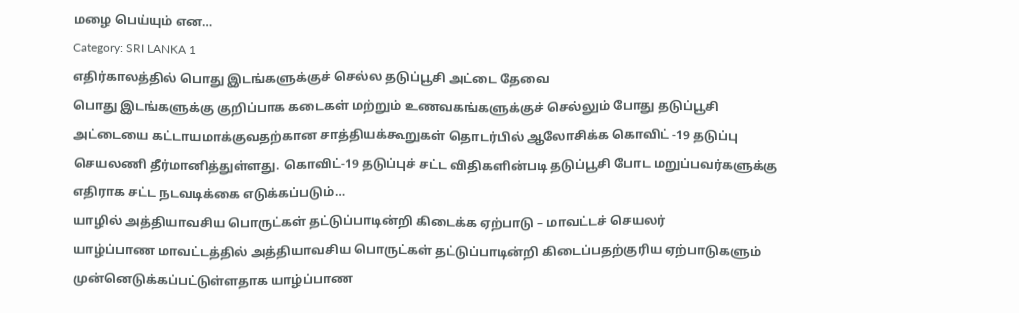மழை பெய்யும் என…
Category: SRI LANKA 1
எதிர்காலத்தில் பொது இடங்களுக்குச் செல்ல தடுப்பூசி அட்டை தேவை
பொது இடங்களுக்கு குறிப்பாக கடைகள் மற்றும் உணவகங்களுக்குச் செல்லும் போது தடுப்பூசி அட்டையை கட்டாயமாக்குவதற்கான சாத்தியக்கூறுகள் தொடர்பில் ஆலோசிக்க கொவிட் -19 தடுப்பு செயலணி தீர்மானித்துள்ளது. கொவிட்-19 தடுப்புச் சட்ட விதிகளின்படி தடுப்பூசி போட மறுப்பவர்களுக்கு எதிராக சட்ட நடவடிக்கை எடுக்கப்படும்…
யாழில் அத்தியாவசிய பொருட்கள் தட்டுப்பாடின்றி கிடைக்க ஏற்பாடு – மாவட்டச் செயலர்
யாழ்ப்பாண மாவட்டத்தில் அத்தியாவசிய பொருட்கள் தட்டுப்பாடின்றி கிடைப்பதற்குரிய ஏற்பாடுகளும் முன்னெடுக்கப்பட்டுள்ளதாக யாழ்ப்பாண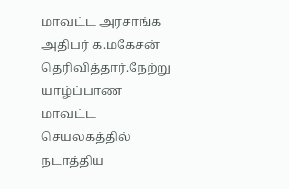மாவட்ட அரசாங்க அதிபர் க.மகேசன் தெரிவித்தார்.நேற்று யாழ்ப்பாண மாவட்ட செயலகத்தில் நடாத்திய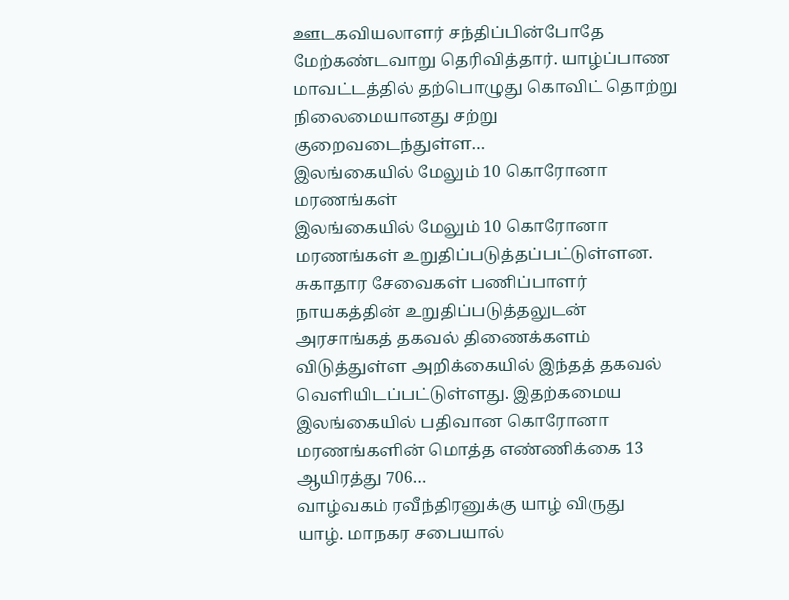ஊடகவியலாளர் சந்திப்பின்போதே மேற்கண்டவாறு தெரிவித்தார். யாழ்ப்பாண மாவட்டத்தில் தற்பொழுது கொவிட் தொற்று நிலைமையானது சற்று குறைவடைந்துள்ள…
இலங்கையில் மேலும் 10 கொரோனா மரணங்கள்
இலங்கையில் மேலும் 10 கொரோனா மரணங்கள் உறுதிப்படுத்தப்பட்டுள்ளன. சுகாதார சேவைகள் பணிப்பாளர் நாயகத்தின் உறுதிப்படுத்தலுடன் அரசாங்கத் தகவல் திணைக்களம் விடுத்துள்ள அறிக்கையில் இந்தத் தகவல் வெளியிடப்பட்டுள்ளது. இதற்கமைய இலங்கையில் பதிவான கொரோனா மரணங்களின் மொத்த எண்ணிக்கை 13 ஆயிரத்து 706…
வாழ்வகம் ரவீந்திரனுக்கு யாழ் விருது
யாழ். மாநகர சபையால்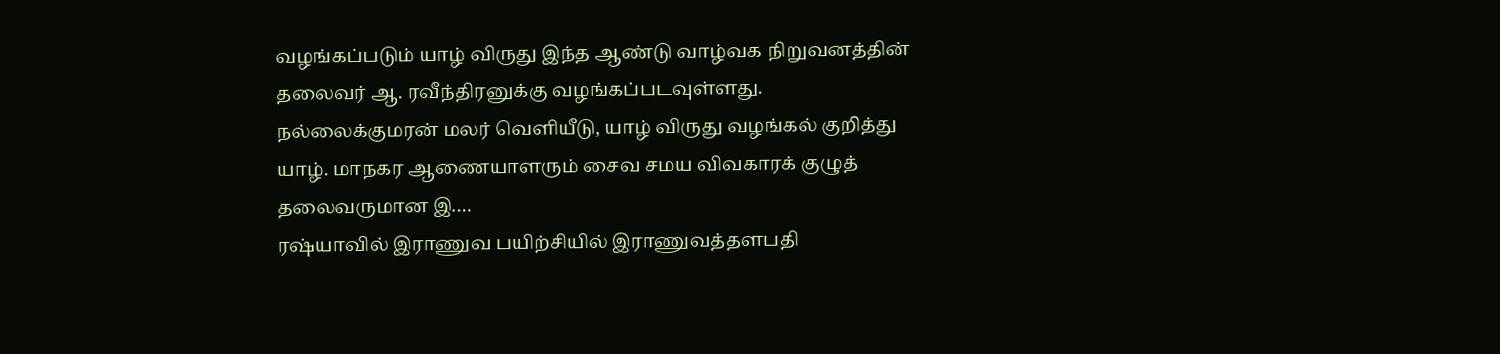வழங்கப்படும் யாழ் விருது இந்த ஆண்டு வாழ்வக நிறுவனத்தின் தலைவர் ஆ. ரவீந்திரனுக்கு வழங்கப்படவுள்ளது. நல்லைக்குமரன் மலர் வெளியீடு, யாழ் விருது வழங்கல் குறித்து யாழ். மாநகர ஆணையாளரும் சைவ சமய விவகாரக் குழுத் தலைவருமான இ.…
ரஷ்யாவில் இராணுவ பயிற்சியில் இராணுவத்தளபதி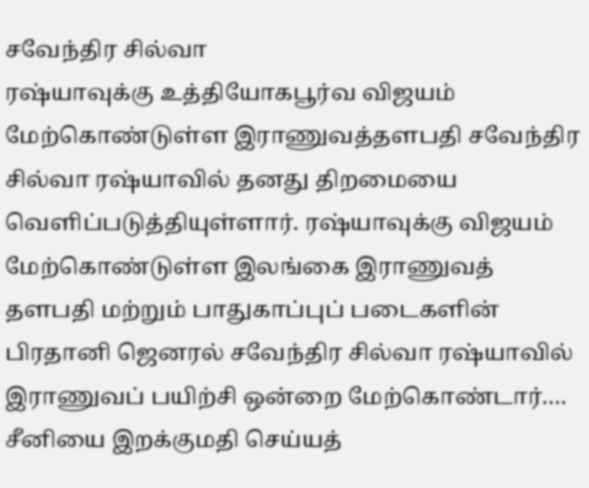சவேந்திர சில்வா
ரஷ்யாவுக்கு உத்தியோகபூர்வ விஜயம் மேற்கொண்டுள்ள இராணுவத்தளபதி சவேந்திர சில்வா ரஷ்யாவில் தனது திறமையை வெளிப்படுத்தியுள்ளார். ரஷ்யாவுக்கு விஜயம் மேற்கொண்டுள்ள இலங்கை இராணுவத் தளபதி மற்றும் பாதுகாப்புப் படைகளின் பிரதானி ஜெனரல் சவேந்திர சில்வா ரஷ்யாவில் இராணுவப் பயிற்சி ஒன்றை மேற்கொண்டார்.…
சீனியை இறக்குமதி செய்யத்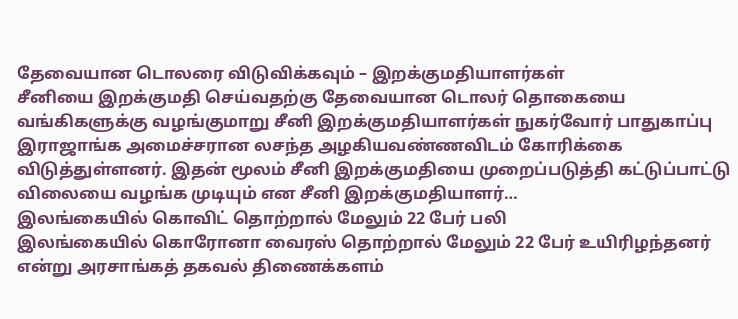தேவையான டொலரை விடுவிக்கவும் – இறக்குமதியாளர்கள்
சீனியை இறக்குமதி செய்வதற்கு தேவையான டொலர் தொகையை வங்கிகளுக்கு வழங்குமாறு சீனி இறக்குமதியாளர்கள் நுகர்வோர் பாதுகாப்பு இராஜாங்க அமைச்சரான லசந்த அழகியவண்ணவிடம் கோரிக்கை விடுத்துள்ளனர். இதன் மூலம் சீனி இறக்குமதியை முறைப்படுத்தி கட்டுப்பாட்டு விலையை வழங்க முடியும் என சீனி இறக்குமதியாளர்…
இலங்கையில் கொவிட் தொற்றால் மேலும் 22 பேர் பலி
இலங்கையில் கொரோனா வைரஸ் தொற்றால் மேலும் 22 பேர் உயிரிழந்தனர் என்று அரசாங்கத் தகவல் திணைக்களம்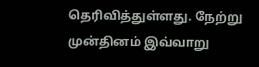தெரிவித்துள்ளது. நேற்று முன்தினம் இவ்வாறு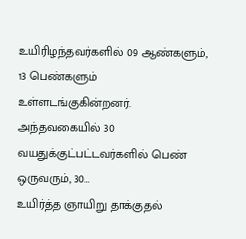உயிரிழந்தவர்களில் 09 ஆண்களும், 13 பெண்களும் உள்ளடங்குகின்றனர். அந்தவகையில் 30 வயதுக்குட்பட்டவர்களில் பெண் ஒருவரும், 30…
உயிர்த்த ஞாயிறு தாக்குதல்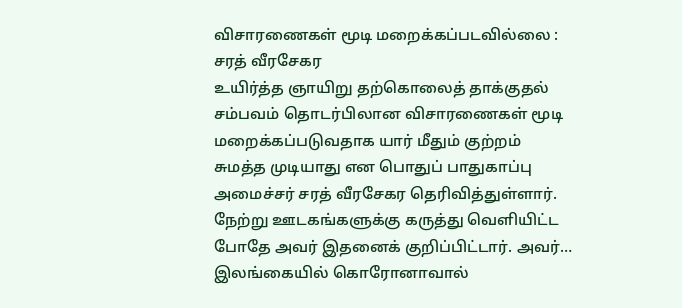விசாரணைகள் மூடி மறைக்கப்படவில்லை : சரத் வீரசேகர
உயிர்த்த ஞாயிறு தற்கொலைத் தாக்குதல் சம்பவம் தொடர்பிலான விசாரணைகள் மூடி மறைக்கப்படுவதாக யார் மீதும் குற்றம் சுமத்த முடியாது என பொதுப் பாதுகாப்பு அமைச்சர் சரத் வீரசேகர தெரிவித்துள்ளார். நேற்று ஊடகங்களுக்கு கருத்து வெளியிட்ட போதே அவர் இதனைக் குறிப்பிட்டார். அவர்…
இலங்கையில் கொரோனாவால்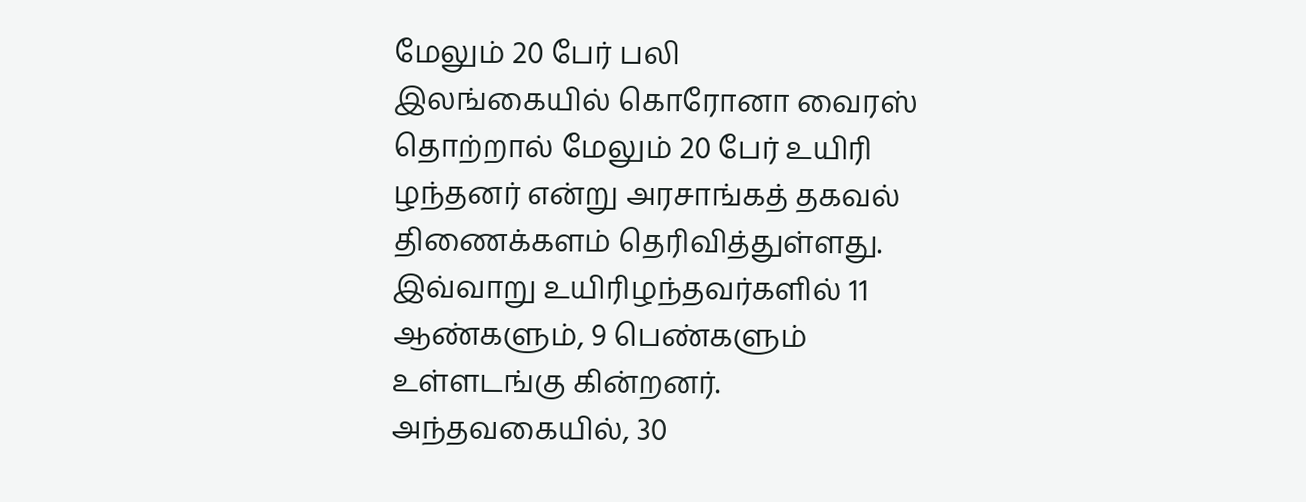மேலும் 20 பேர் பலி
இலங்கையில் கொரோனா வைரஸ் தொற்றால் மேலும் 20 பேர் உயிரி ழந்தனர் என்று அரசாங்கத் தகவல் திணைக்களம் தெரிவித்துள்ளது. இவ்வாறு உயிரிழந்தவர்களில் 11 ஆண்களும், 9 பெண்களும் உள்ளடங்கு கின்றனர். அந்தவகையில், 30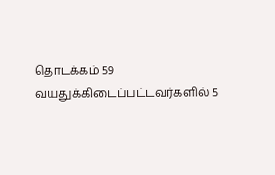தொடக்கம் 59 வயதுக்கிடைப்பட்டவர்களில் 5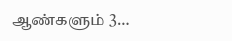ஆண்களும் 3…